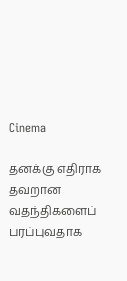Cinema

தனக்கு எதிராக தவறான வதந்திகளைப் பரப்புவதாக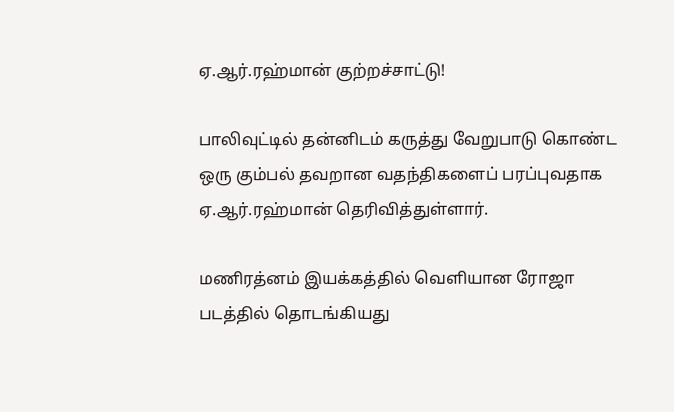ஏ.ஆர்.ரஹ்மான் குற்றச்சாட்டு!

பாலிவுட்டில் தன்னிடம் கருத்து வேறுபாடு கொண்ட ஒரு கும்பல் தவறான வதந்திகளைப் பரப்புவதாக ஏ.ஆர்.ரஹ்மான் தெரிவித்துள்ளார்.

மணிரத்னம் இயக்கத்தில் வெளியான ரோஜா படத்தில் தொடங்கியது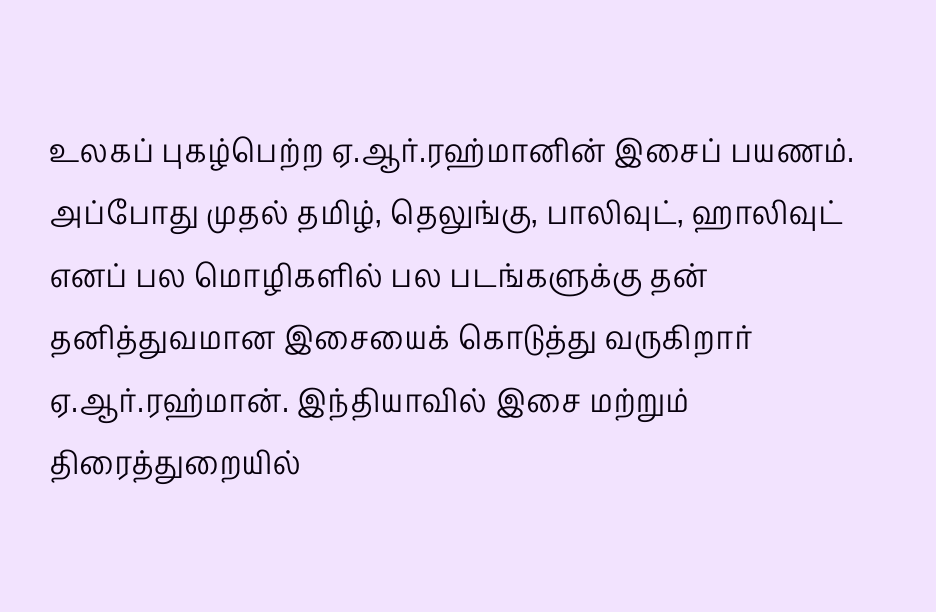உலகப் புகழ்பெற்ற ஏ.ஆர்.ரஹ்மானின் இசைப் பயணம். அப்போது முதல் தமிழ், தெலுங்கு, பாலிவுட், ஹாலிவுட் எனப் பல மொழிகளில் பல படங்களுக்கு தன் தனித்துவமான இசையைக் கொடுத்து வருகிறார் ஏ.ஆர்.ரஹ்மான். இந்தியாவில் இசை மற்றும் திரைத்துறையில்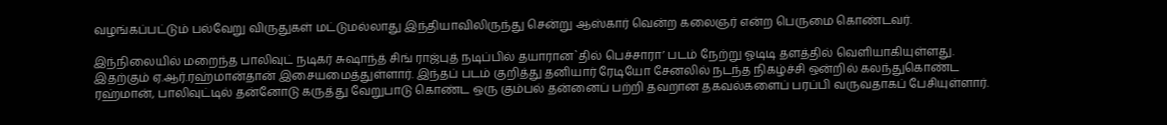வழங்கப்பட்டும் பல்வேறு விருதுகள் மட்டுமல்லாது இந்தியாவிலிருந்து சென்று ஆஸ்கார் வென்ற கலைஞர் என்ற பெருமை கொண்டவர்.

இந்நிலையில் மறைந்த பாலிவுட் நடிகர் சுஷாந்த் சிங் ராஜ்புத் நடிப்பில் தயாரான`தில் பெச்சாரா’ படம் நேற்று ஓடிடி தளத்தில் வெளியாகியுள்ளது. இதற்கும் ஏ.ஆர்.ரஹ்மான்தான் இசையமைத்துள்ளார். இந்தப் படம் குறித்து தனியார் ரேடியோ சேனலில் நடந்த நிகழ்ச்சி ஒன்றில் கலந்துகொண்ட ரஹ்மான், பாலிவுட்டில் தன்னோடு கருத்து வேறுபாடு கொண்ட ஒரு கும்பல் தன்னைப் பற்றி தவறான தகவல்களைப் பரப்பி வருவதாகப் பேசியுள்ளார்.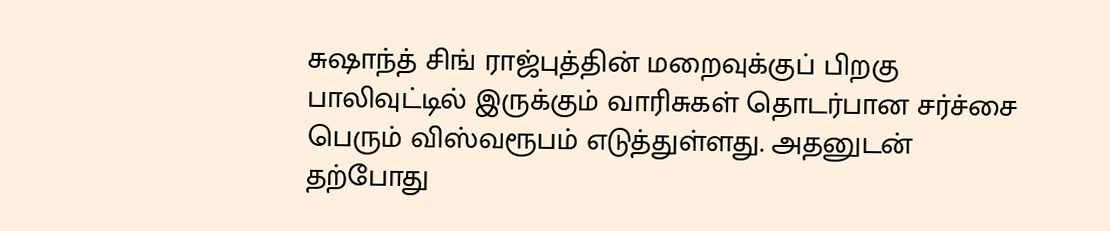சுஷாந்த் சிங் ராஜ்புத்தின் மறைவுக்குப் பிறகு பாலிவுட்டில் இருக்கும் வாரிசுகள் தொடர்பான சர்ச்சை பெரும் விஸ்வரூபம் எடுத்துள்ளது. அதனுடன் தற்போது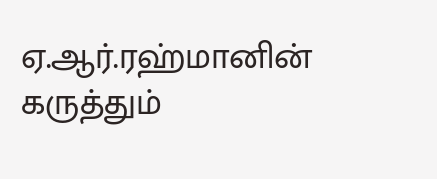ஏ.ஆர்.ரஹ்மானின் கருத்தும்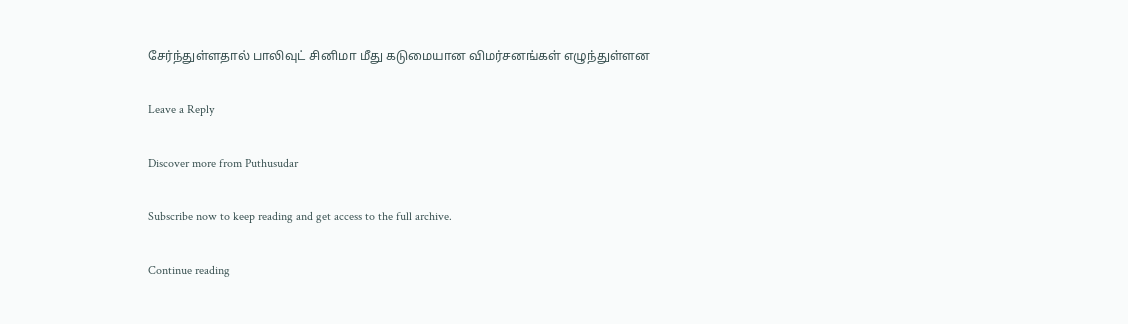சேர்ந்துள்ளதால் பாலிவுட் சினிமா மீது கடுமையான விமர்சனங்கள் எழுந்துள்ளன

Leave a Reply

Discover more from Puthusudar

Subscribe now to keep reading and get access to the full archive.

Continue reading